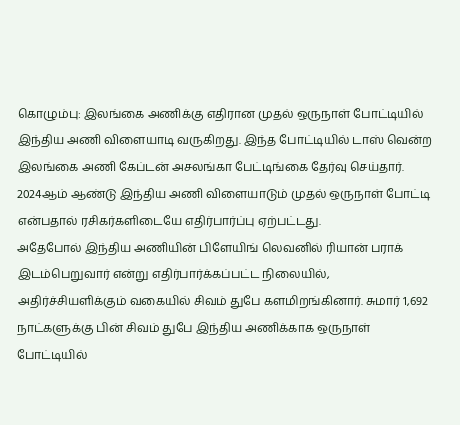கொழும்பு: இலங்கை அணிக்கு எதிரான முதல் ஒருநாள் போட்டியில் இந்திய அணி விளையாடி வருகிறது. இந்த போட்டியில் டாஸ் வென்ற இலங்கை அணி கேப்டன் அசலங்கா பேட்டிங்கை தேர்வு செய்தார். 2024ஆம் ஆண்டு இந்திய அணி விளையாடும் முதல் ஒருநாள் போட்டி என்பதால் ரசிகர்களிடையே எதிர்பார்ப்பு ஏற்பட்டது.
அதேபோல் இந்திய அணியின் பிளேயிங் லெவனில் ரியான் பராக் இடம்பெறுவார் என்று எதிர்பார்க்கப்பட்ட நிலையில், அதிர்ச்சியளிக்கும் வகையில் சிவம் துபே களமிறங்கினார். சுமார் 1,692 நாட்களுக்கு பின் சிவம் துபே இந்திய அணிக்காக ஒருநாள் போட்டியில்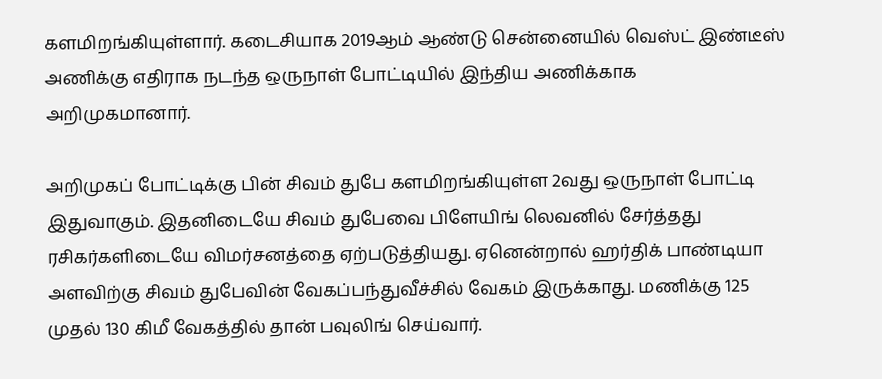களமிறங்கியுள்ளார். கடைசியாக 2019ஆம் ஆண்டு சென்னையில் வெஸ்ட் இண்டீஸ் அணிக்கு எதிராக நடந்த ஒருநாள் போட்டியில் இந்திய அணிக்காக அறிமுகமானார்.

அறிமுகப் போட்டிக்கு பின் சிவம் துபே களமிறங்கியுள்ள 2வது ஒருநாள் போட்டி இதுவாகும். இதனிடையே சிவம் துபேவை பிளேயிங் லெவனில் சேர்த்தது ரசிகர்களிடையே விமர்சனத்தை ஏற்படுத்தியது. ஏனென்றால் ஹர்திக் பாண்டியா அளவிற்கு சிவம் துபேவின் வேகப்பந்துவீச்சில் வேகம் இருக்காது. மணிக்கு 125 முதல் 130 கிமீ வேகத்தில் தான் பவுலிங் செய்வார்.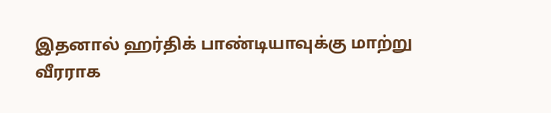இதனால் ஹர்திக் பாண்டியாவுக்கு மாற்று வீரராக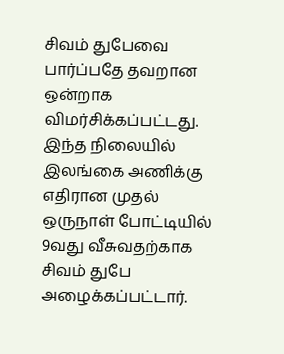சிவம் துபேவை பார்ப்பதே தவறான ஒன்றாக விமர்சிக்கப்பட்டது. இந்த நிலையில் இலங்கை அணிக்கு எதிரான முதல் ஒருநாள் போட்டியில் 9வது வீசுவதற்காக சிவம் துபே அழைக்கப்பட்டார்.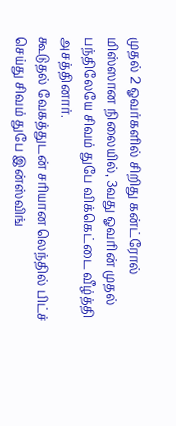முதல் 2 ஓவர்களில் சிறிது கன்ட்ரோல் மிஸ்ஸான நிலையில், 3வது ஓவரின் முதல் பந்திலேயே சிவம் துபே விக்கெட்டை வீழ்த்தி அசத்தினார்.
கூடுதல் வேகத்துடன் சரியான லெந்தில் பிட்ச் செய்து சிவம் துபே இன்ஸ்விங்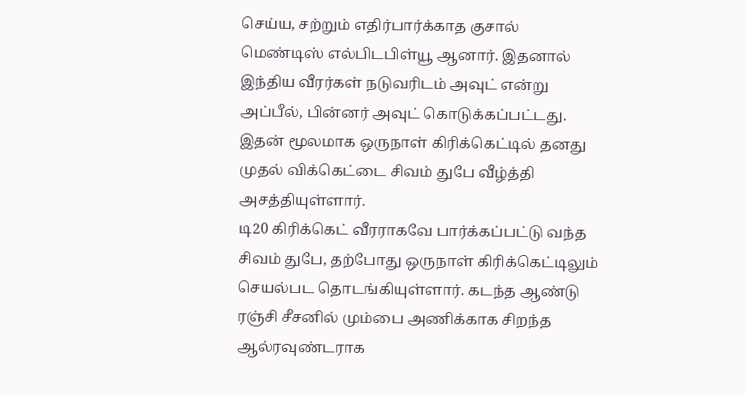செய்ய, சற்றும் எதிர்பார்க்காத குசால் மெண்டிஸ் எல்பிடபிள்யூ ஆனார். இதனால் இந்திய வீரர்கள் நடுவரிடம் அவுட் என்று அப்பீல், பின்னர் அவுட் கொடுக்கப்பட்டது. இதன் மூலமாக ஒருநாள் கிரிக்கெட்டில் தனது முதல் விக்கெட்டை சிவம் துபே வீழ்த்தி அசத்தியுள்ளார்.
டி20 கிரிக்கெட் வீரராகவே பார்க்கப்பட்டு வந்த சிவம் துபே, தற்போது ஒருநாள் கிரிக்கெட்டிலும் செயல்பட தொடங்கியுள்ளார். கடந்த ஆண்டு ரஞ்சி சீசனில் மும்பை அணிக்காக சிறந்த ஆல்ரவுண்டராக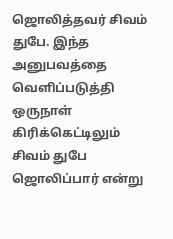ஜொலித்தவர் சிவம் துபே. இந்த அனுபவத்தை வெளிப்படுத்தி ஒருநாள் கிரிக்கெட்டிலும் சிவம் துபே ஜொலிப்பார் என்று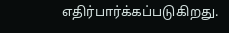எதிர்பார்க்கப்படுகிறது.